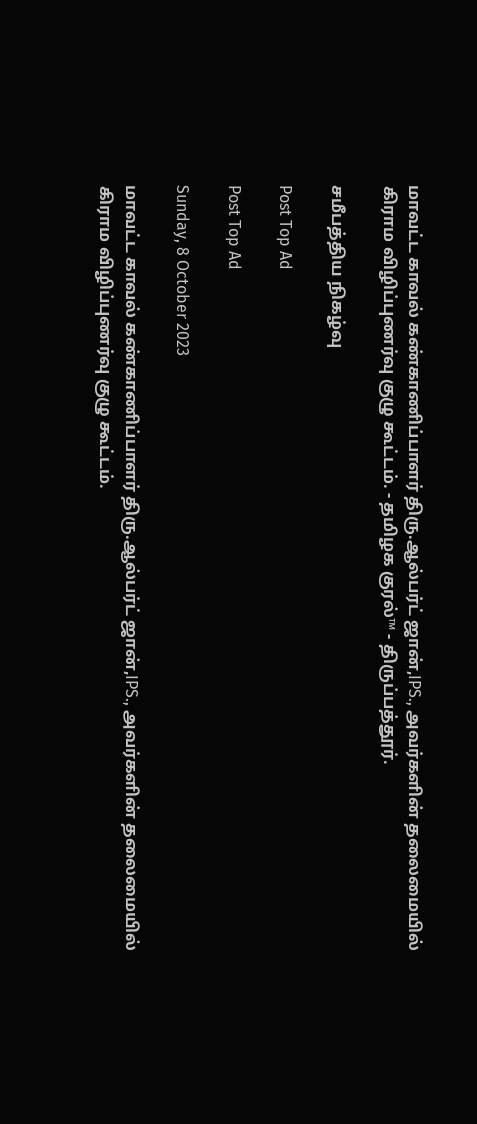மாவட்ட காவல் கண்காணிப்பாளர் திரு.ஆல்பர்ட் ஜான்,IPS., அவர்களின் தலைமையில் கிராம விழிப்புணர்வு குழு கூட்டம். - தமிழக குரல்™ - திருப்பத்தூர்.

சமீபத்திய நிகழ்வு

Post Top Ad

Post Top Ad

Sunday, 8 October 2023

மாவட்ட காவல் கண்காணிப்பாளர் திரு.ஆல்பர்ட் ஜான்,IPS., அவர்களின் தலைமையில் கிராம விழிப்புணர்வு குழு கூட்டம்.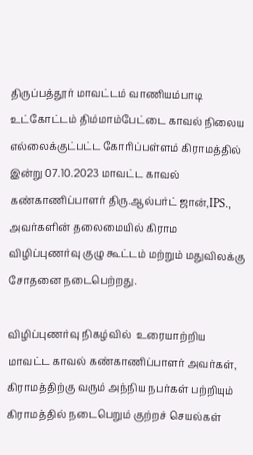திருப்பத்தூர் மாவட்டம் வாணியம்பாடி உட்கோட்டம் திம்மாம்பேட்டை காவல் நிலைய எல்லைக்குட்பட்ட கோரிப்பள்ளம் கிராமத்தில் இன்று 07.10.2023 மாவட்ட காவல் கண்காணிப்பாளர் திரு.ஆல்பர்ட் ஜான்,IPS.,  அவர்களின் தலைமையில் கிராம விழிப்புணர்வு குழு கூட்டம் மற்றும் மதுவிலக்கு சோதனை நடைபெற்றது.

விழிப்புணர்வு நிகழ்வில்  உரையாற்றிய மாவட்ட காவல் கண்காணிப்பாளர் அவர்கள், கிராமத்திற்கு வரும் அந்நிய நபர்கள் பற்றியும் கிராமத்தில் நடைபெறும் குற்றச் செயல்கள்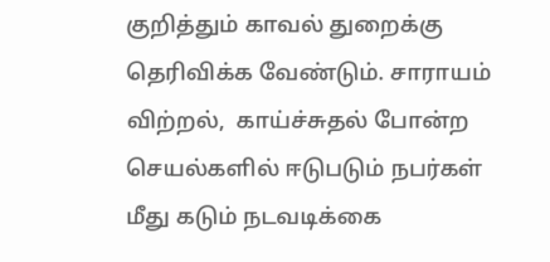குறித்தும் காவல் துறைக்கு தெரிவிக்க வேண்டும். சாராயம் விற்றல்,  காய்ச்சுதல் போன்ற செயல்களில் ஈடுபடும் நபர்கள் மீது கடும் நடவடிக்கை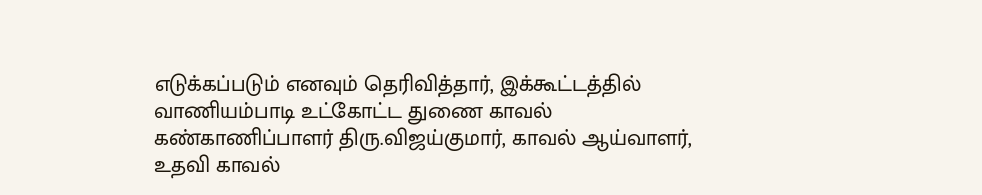எடுக்கப்படும் எனவும் தெரிவித்தார், இக்கூட்டத்தில் வாணியம்பாடி உட்கோட்ட துணை காவல் கண்காணிப்பாளர் திரு.விஜய்குமார், காவல் ஆய்வாளர், உதவி காவல்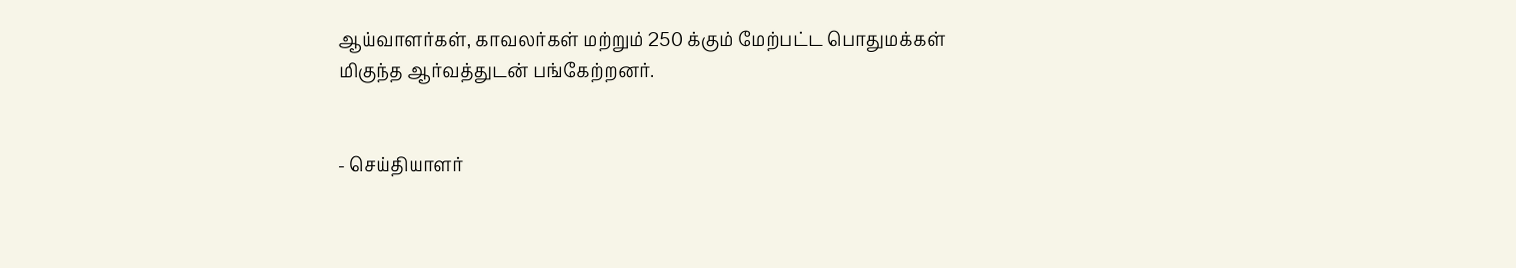ஆய்வாளர்கள், காவலர்கள் மற்றும் 250 க்கும் மேற்பட்ட பொதுமக்கள் மிகுந்த ஆர்வத்துடன் பங்கேற்றனர்.


- செய்தியாளர்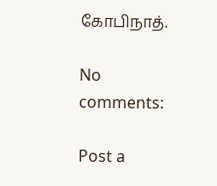கோபிநாத்.

No comments:

Post a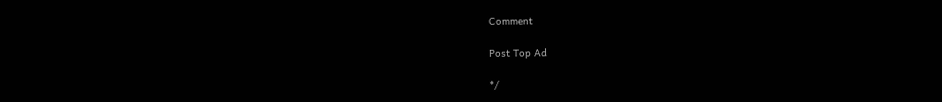Comment

Post Top Ad

*/